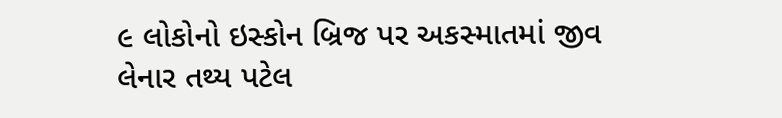૯ લોકોનો ઇસ્કોન બ્રિજ પર અકસ્માતમાં જીવ લેનાર તથ્ય પટેલ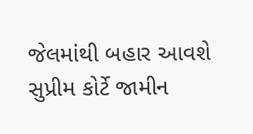જેલમાંથી બહાર આવશે
સુપ્રીમ કોર્ટે જામીન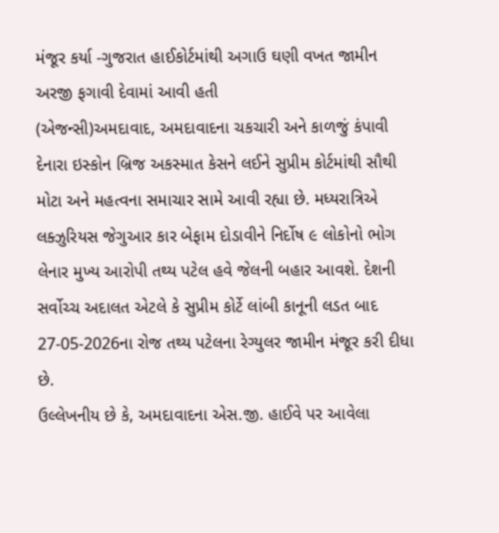મંજૂર કર્યા -ગુજરાત હાઈકોર્ટમાંથી અગાઉ ઘણી વખત જામીન અરજી ફગાવી દેવામાં આવી હતી
(એજન્સી)અમદાવાદ, અમદાવાદના ચકચારી અને કાળજું કંપાવી દેનારા ઇસ્કોન બ્રિજ અકસ્માત કેસને લઈને સુપ્રીમ કોર્ટમાંથી સૌથી મોટા અને મહત્વના સમાચાર સામે આવી રહ્યા છે. મધ્યરાત્રિએ લક્ઝુરિયસ જેગુઆર કાર બેફામ દોડાવીને નિર્દોષ ૯ લોકોનો ભોગ લેનાર મુખ્ય આરોપી તથ્ય પટેલ હવે જેલની બહાર આવશે. દેશની સર્વોચ્ચ અદાલત એટલે કે સુપ્રીમ કોર્ટે લાંબી કાનૂની લડત બાદ 27-05-2026ના રોજ તથ્ય પટેલના રેગ્યુલર જામીન મંજૂર કરી દીધા છે.
ઉલ્લેખનીય છે કે, અમદાવાદના એસ.જી. હાઈવે પર આવેલા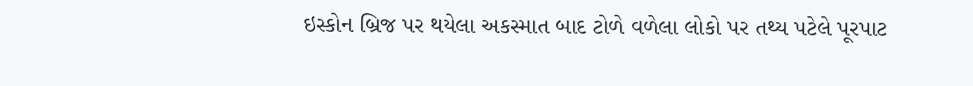ઇસ્કોન બ્રિજ પર થયેલા અકસ્માત બાદ ટોળે વળેલા લોકો પર તથ્ય પટેલે પૂરપાટ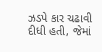ઝડપે કાર ચઢાવી દીધી હતી, જેમાં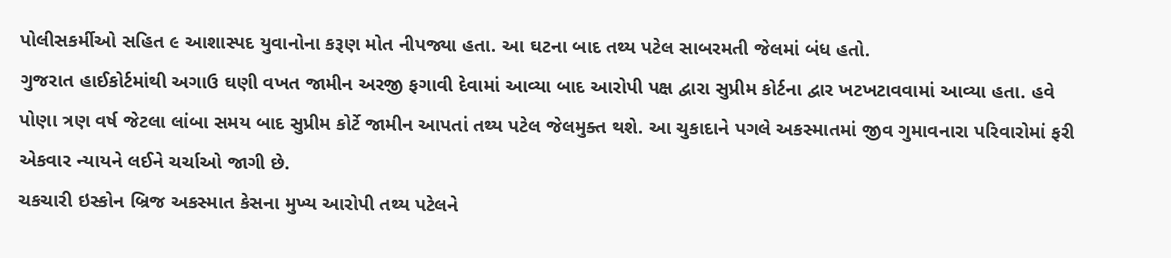પોલીસકર્મીઓ સહિત ૯ આશાસ્પદ યુવાનોના કરૂણ મોત નીપજ્યા હતા. આ ઘટના બાદ તથ્ય પટેલ સાબરમતી જેલમાં બંધ હતો.
ગુજરાત હાઈકોર્ટમાંથી અગાઉ ઘણી વખત જામીન અરજી ફગાવી દેવામાં આવ્યા બાદ આરોપી પક્ષ દ્વારા સુપ્રીમ કોર્ટના દ્વાર ખટખટાવવામાં આવ્યા હતા. હવે પોણા ત્રણ વર્ષ જેટલા લાંબા સમય બાદ સુપ્રીમ કોર્ટે જામીન આપતાં તથ્ય પટેલ જેલમુક્ત થશે. આ ચુકાદાને પગલે અકસ્માતમાં જીવ ગુમાવનારા પરિવારોમાં ફરી એકવાર ન્યાયને લઈને ચર્ચાઓ જાગી છે.
ચકચારી ઇસ્કોન બ્રિજ અકસ્માત કેસના મુખ્ય આરોપી તથ્ય પટેલને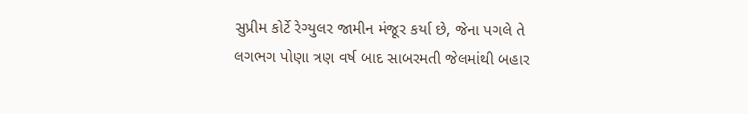સુપ્રીમ કોર્ટે રેગ્યુલર જામીન મંજૂર કર્યા છે, જેના પગલે તે લગભગ પોણા ત્રણ વર્ષ બાદ સાબરમતી જેલમાંથી બહાર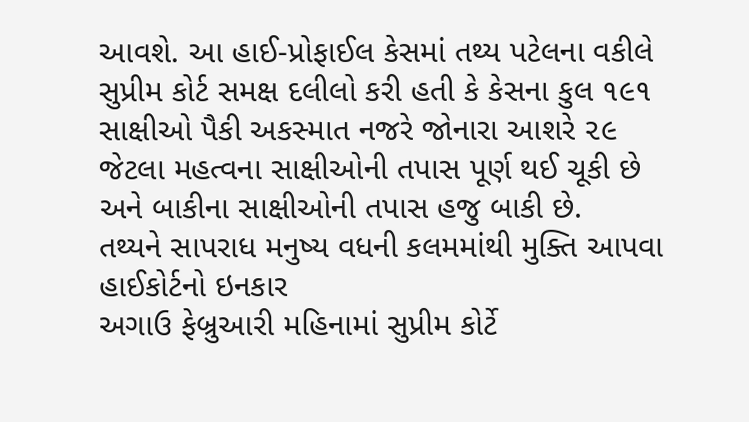આવશે. આ હાઈ-પ્રોફાઈલ કેસમાં તથ્ય પટેલના વકીલે સુપ્રીમ કોર્ટ સમક્ષ દલીલો કરી હતી કે કેસના કુલ ૧૯૧ સાક્ષીઓ પૈકી અકસ્માત નજરે જોનારા આશરે ૨૯ જેટલા મહત્વના સાક્ષીઓની તપાસ પૂર્ણ થઈ ચૂકી છે અને બાકીના સાક્ષીઓની તપાસ હજુ બાકી છે.
તથ્યને સાપરાધ મનુષ્ય વધની કલમમાંથી મુક્તિ આપવા હાઈકોર્ટનો ઇનકાર
અગાઉ ફેબ્રુઆરી મહિનામાં સુપ્રીમ કોર્ટે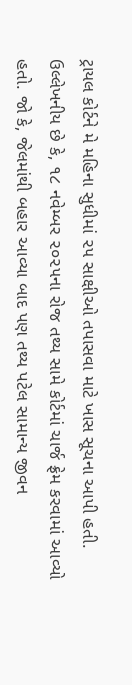ટ્રાયલ કોર્ટને મે મહિના સુધીમાં ૨૫ સાક્ષીઓ તપાસવા માટે ખાસ સૂચના આપી હતી. ઉલ્લેખનીય છે કે, ૧૮ નવેમ્બર ૨૦૨૫ના રોજ તથ્ય સામે કોર્ટમાં ચાર્જ ફ્રેમ કરવામાં આવ્યો હતો. જો કે, જેલમાંથી બહાર આવ્યા બાદ પણ તથ્ય પટેલ સામાન્ય જીવન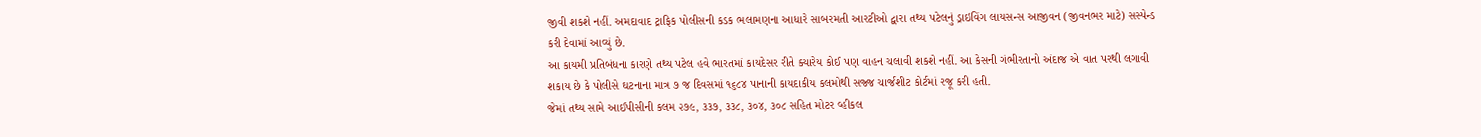જીવી શકશે નહીં. અમદાવાદ ટ્રાફિક પોલીસની કડક ભલામણના આધારે સાબરમતી આરટીઓ દ્વારા તથ્ય પટેલનું ડ્રાઇવિંગ લાયસન્સ આજીવન (જીવનભર માટે) સસ્પેન્ડ કરી દેવામાં આવ્યું છે.
આ કાયમી પ્રતિબંધના કારણે તથ્ય પટેલ હવે ભારતમાં કાયદેસર રીતે ક્યારેય કોઈ પણ વાહન ચલાવી શકશે નહીં. આ કેસની ગંભીરતાનો અંદાજ એ વાત પરથી લગાવી શકાય છે કે પોલીસે ઘટનાના માત્ર ૭ જ દિવસમાં ૧૬૮૪ પાનાની કાયદાકીય કલમોથી સજ્જ ચાર્જશીટ કોર્ટમાં રજૂ કરી હતી.
જેમાં તથ્ય સામે આઈપીસીની કલમ ૨૭૯, ૩૩૭, ૩૩૮, ૩૦૪, ૩૦૮ સહિત મોટર વ્હીકલ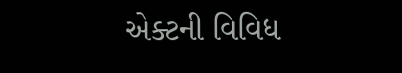એક્ટની વિવિધ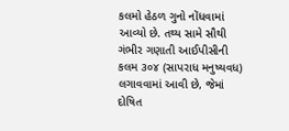કલમો હેઠળ ગુનો નોંધવામાં આવ્યો છે. તથ્ય સામે સૌથી ગંભીર ગણાતી આઈપીસીની કલમ ૩૦૪ (સાપરાધ મનુષ્યવધ) લગાવવામાં આવી છે, જેમાં દોષિત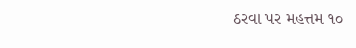ઠરવા પર મહત્તમ ૧૦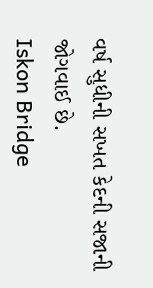વર્ષ સુધીની સખત કેદની સજાની જોગવાઈ છે.
Iskon Bridge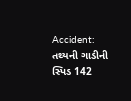Accident: તથ્યની ગાડીની સ્પિડ 142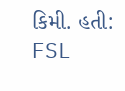કિમી. હતી: FSL